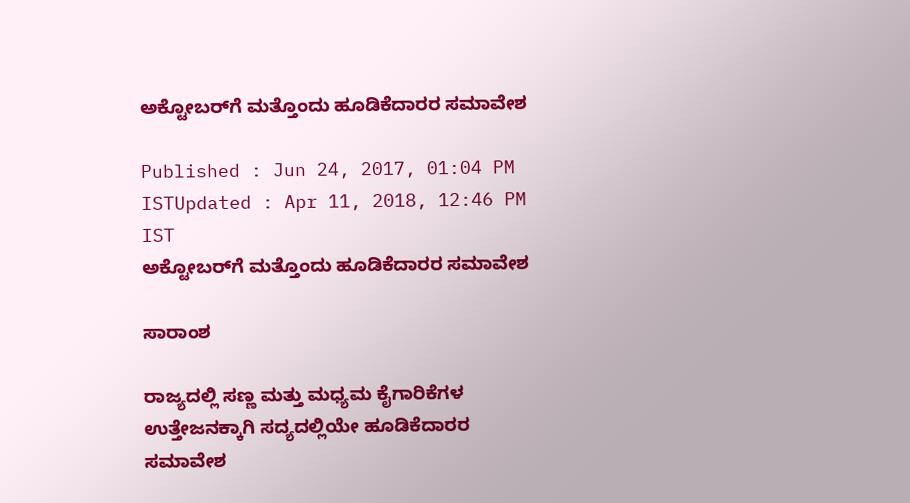ಅಕ್ಟೋಬರ್‌ಗೆ ಮತ್ತೊಂದು ಹೂಡಿಕೆದಾರರ ಸಮಾವೇಶ

Published : Jun 24, 2017, 01:04 PM ISTUpdated : Apr 11, 2018, 12:46 PM IST
ಅಕ್ಟೋಬರ್‌ಗೆ ಮತ್ತೊಂದು ಹೂಡಿಕೆದಾರರ ಸಮಾವೇಶ

ಸಾರಾಂಶ

ರಾಜ್ಯದಲ್ಲಿ ಸಣ್ಣ ಮತ್ತು ಮಧ್ಯಮ ಕೈಗಾರಿಕೆಗಳ ಉತ್ತೇಜನಕ್ಕಾಗಿ ಸದ್ಯದಲ್ಲಿಯೇ ಹೂಡಿಕೆದಾರರ ಸಮಾವೇಶ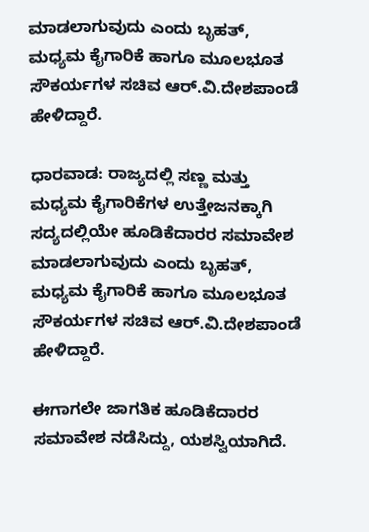ಮಾಡಲಾಗುವುದು ಎಂದು ಬೃಹತ್‌, ಮಧ್ಯಮ ಕೈಗಾರಿಕೆ ಹಾಗೂ ಮೂಲಭೂತ ಸೌಕರ್ಯಗಳ ಸಚಿವ ಆರ್‌.ವಿ.ದೇಶಪಾಂಡೆ ಹೇಳಿದ್ದಾರೆ.

ಧಾರವಾಡ: ರಾಜ್ಯದಲ್ಲಿ ಸಣ್ಣ ಮತ್ತು ಮಧ್ಯಮ ಕೈಗಾರಿಕೆಗಳ ಉತ್ತೇಜನಕ್ಕಾಗಿ ಸದ್ಯದಲ್ಲಿಯೇ ಹೂಡಿಕೆದಾರರ ಸಮಾವೇಶ ಮಾಡಲಾಗುವುದು ಎಂದು ಬೃಹತ್‌, ಮಧ್ಯಮ ಕೈಗಾರಿಕೆ ಹಾಗೂ ಮೂಲಭೂತ ಸೌಕರ್ಯಗಳ ಸಚಿವ ಆರ್‌.ವಿ.ದೇಶಪಾಂಡೆ ಹೇಳಿದ್ದಾರೆ.

ಈಗಾಗಲೇ ಜಾಗತಿಕ ಹೂಡಿಕೆದಾರರ ಸಮಾವೇಶ ನಡೆಸಿದ್ದು, ಯಶಸ್ವಿಯಾಗಿದೆ.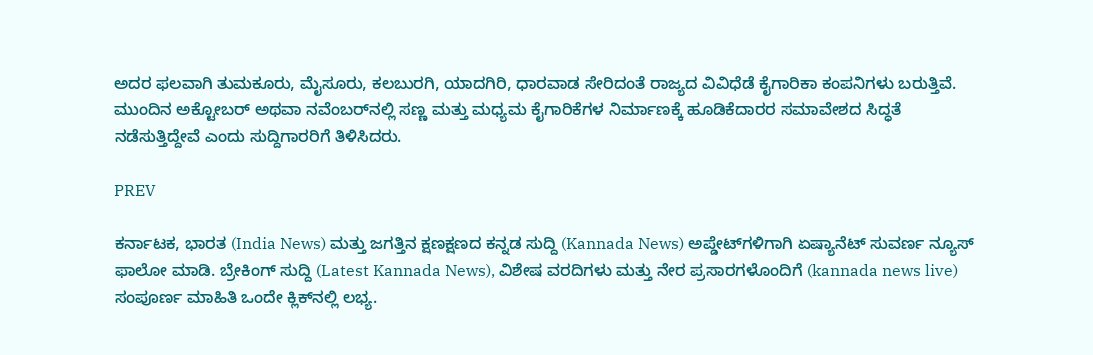ಅದರ ಫಲವಾಗಿ ತುಮಕೂರು, ಮೈಸೂರು, ಕಲಬುರಗಿ, ಯಾದಗಿರಿ, ಧಾರವಾಡ ಸೇರಿದಂತೆ ರಾಜ್ಯದ ವಿವಿಧೆಡೆ ಕೈಗಾರಿಕಾ ಕಂಪನಿಗಳು ಬರುತ್ತಿವೆ. ಮುಂದಿನ ಅಕ್ಟೋಬರ್‌ ಅಥವಾ ನವೆಂಬರ್‌ನಲ್ಲಿ ಸಣ್ಣ ಮತ್ತು ಮಧ್ಯಮ ಕೈಗಾರಿಕೆಗಳ ನಿರ್ಮಾಣಕ್ಕೆ ಹೂಡಿಕೆದಾರರ ಸಮಾವೇಶದ ಸಿದ್ಧತೆ ನಡೆಸುತ್ತಿದ್ದೇವೆ ಎಂದು ಸುದ್ದಿಗಾರರಿಗೆ ತಿಳಿಸಿದರು.

PREV

ಕರ್ನಾಟಕ, ಭಾರತ (India News) ಮತ್ತು ಜಗತ್ತಿನ ಕ್ಷಣಕ್ಷಣದ ಕನ್ನಡ ಸುದ್ದಿ (Kannada News) ಅಪ್ಡೇಟ್‌ಗಳಿಗಾಗಿ ಏಷ್ಯಾನೆಟ್ ಸುವರ್ಣ ನ್ಯೂಸ್‌ ಫಾಲೋ ಮಾಡಿ. ಬ್ರೇಕಿಂಗ್ ಸುದ್ದಿ (Latest Kannada News), ವಿಶೇಷ ವರದಿಗಳು ಮತ್ತು ನೇರ ಪ್ರಸಾರಗಳೊಂದಿಗೆ (kannada news live) ಸಂಪೂರ್ಣ ಮಾಹಿತಿ ಒಂದೇ ಕ್ಲಿಕ್‌ನಲ್ಲಿ ಲಭ್ಯ.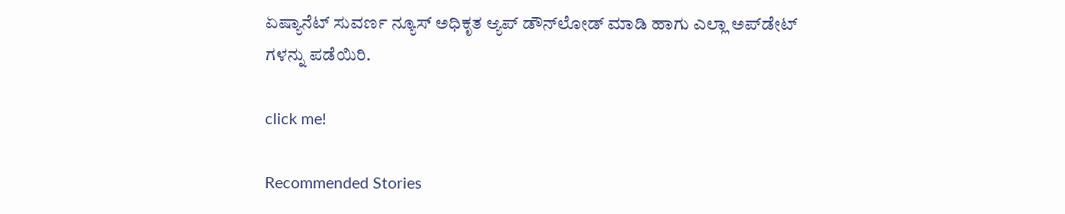ಏಷ್ಯಾನೆಟ್ ಸುವರ್ಣ ನ್ಯೂಸ್ ಅಧಿಕೃತ ಆ್ಯಪ್ ಡೌನ್‌ಲೋಡ್ ಮಾಡಿ ಹಾಗು ಎಲ್ಲಾ ಅಪ್‌ಡೇಟ್ ಗಳನ್ನು ಪಡೆಯಿರಿ.

click me!

Recommended Stories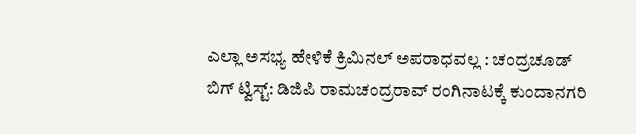ಎಲ್ಲಾ ಅಸಭ್ಯ ಹೇಳಿಕೆ ಕ್ರಿಮಿನಲ್ ಅಪರಾಧವಲ್ಲ : ಚಂದ್ರಚೂಡ್‌
ಬಿಗ್‌ ಟ್ವಿಸ್ಟ್: ಡಿಜಿಪಿ ರಾಮಚಂದ್ರರಾವ್ ರಂಗಿನಾಟಕ್ಕೆ ಕುಂದಾನಗರಿ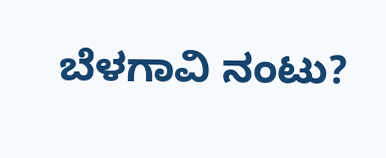ಬೆಳಗಾವಿ ನಂಟು?